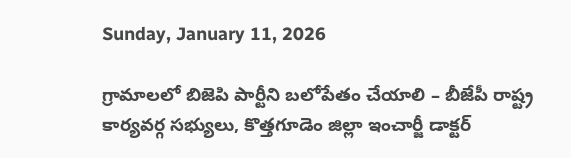Sunday, January 11, 2026

గ్రామాలలో బిజెపి పార్టీని బలోపేతం చేయాలి – బీజేపీ రాష్ట్ర కార్యవర్గ సభ్యులు, కొత్తగూడెం జిల్లా ఇంచార్జీ డాక్టర్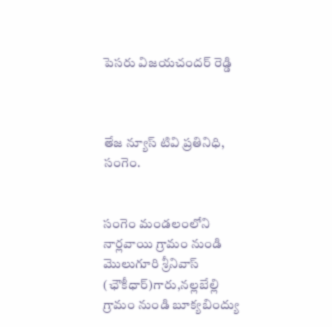పెసరు విజయచందర్ రెడ్డి



తేజ న్యూస్ టివి ప్రతినిధి, సంగెం.


సంగెం మండలంలోని నార్లవాయి గ్రామం నుండి మొలుగూరి శ్రీనివాస్ (ఛౌకీధార్)గారు,నల్లబేల్లి గ్రామం నుండి బూక్యబింద్యు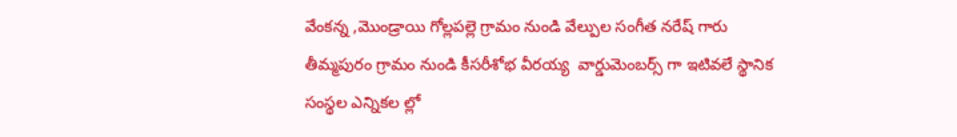వేంకన్న ,మొండ్రాయి గోల్లపల్లె గ్రామం నుండి వేల్పుల సంగీత నరేష్ గారు తీమ్మపురం గ్రామం నుండి కీసరీశోభ వీరయ్య  వార్డుమెంబర్స్ గా ఇటివలే స్థానిక సంస్థల ఎన్నికల ల్లో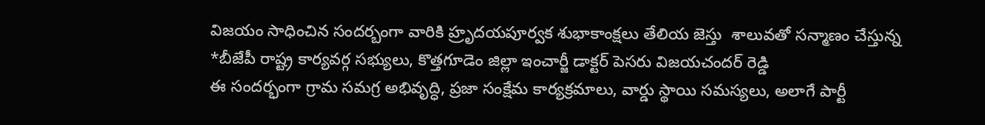విజయం సాధించిన సందర్బంగా వారికి హ్రృదయపూర్వక శుభాకాంక్షలు తేలియ జెస్తు  శాలువతో సన్మాణం చేస్తున్న  *బీజేపీ రాష్ట్ర కార్యవర్గ సభ్యులు, కొత్తగూడెం జిల్లా ఇంచార్జీ డాక్టర్ పెసరు విజయచందర్ రెడ్డి
ఈ సందర్భంగా గ్రామ సమగ్ర అభివృద్ధి, ప్రజా సంక్షేమ కార్యక్రమాలు, వార్డు స్థాయి సమస్యలు, అలాగే పార్టీ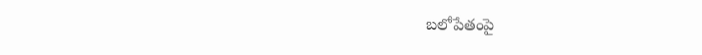బలోపేతంపై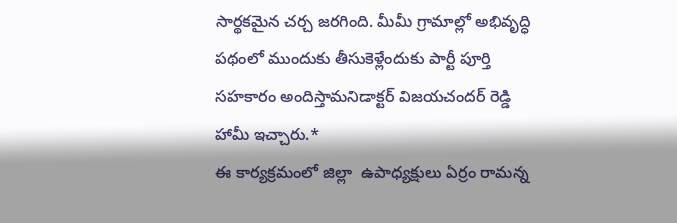సార్థకమైన చర్చ జరగింది. మీమీ గ్రామాల్లో అభివృద్ధి పథంలో ముందుకు తీసుకెళ్లేందుకు పార్టీ పూర్తి సహకారం అందిస్తామనిడాక్టర్ విజయచందర్ రెడ్డి  హామీ ఇచ్చారు.*
ఈ కార్యక్రమంలో జిల్లా  ఉపాధ్యక్షులు ఏర్రం రామన్న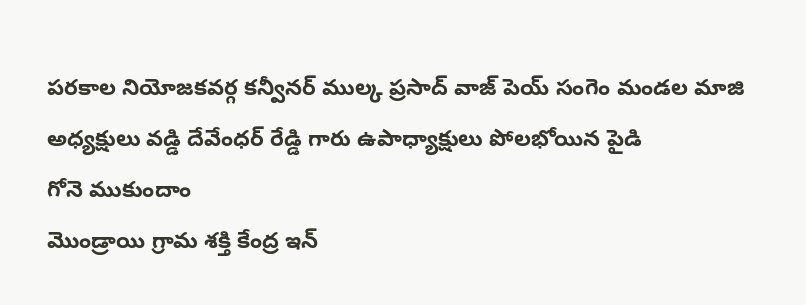పరకాల నియోజకవర్గ కన్వీనర్ ముల్క ప్రసాద్ వాజ్ పెయ్ సంగెం మండల మాజి అధ్యక్షులు వడ్డి దేవేంధర్ రేడ్డి గారు ఉపాధ్యాక్షులు పోలభోయిన పైడి
గోనె ముకుందాం
మొండ్రాయి గ్రామ శక్తి కేంద్ర ఇన్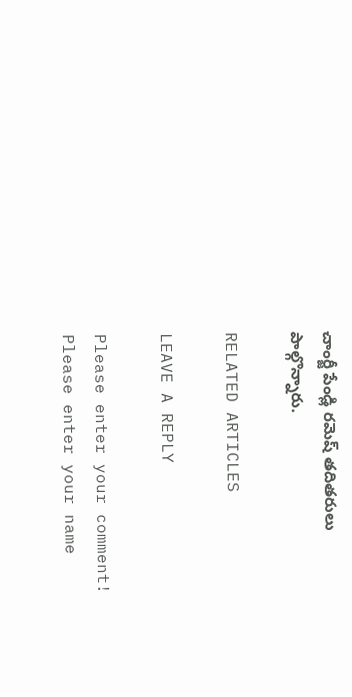చాంర్జీ పేండ్లి రమెష్ తదితరులు
పాల్గొన్నారు.

RELATED ARTICLES

LEAVE A REPLY

Please enter your comment!
Please enter your name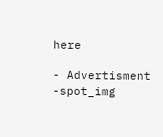here

- Advertisment -spot_img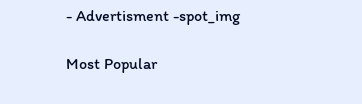- Advertisment -spot_img

Most Popular